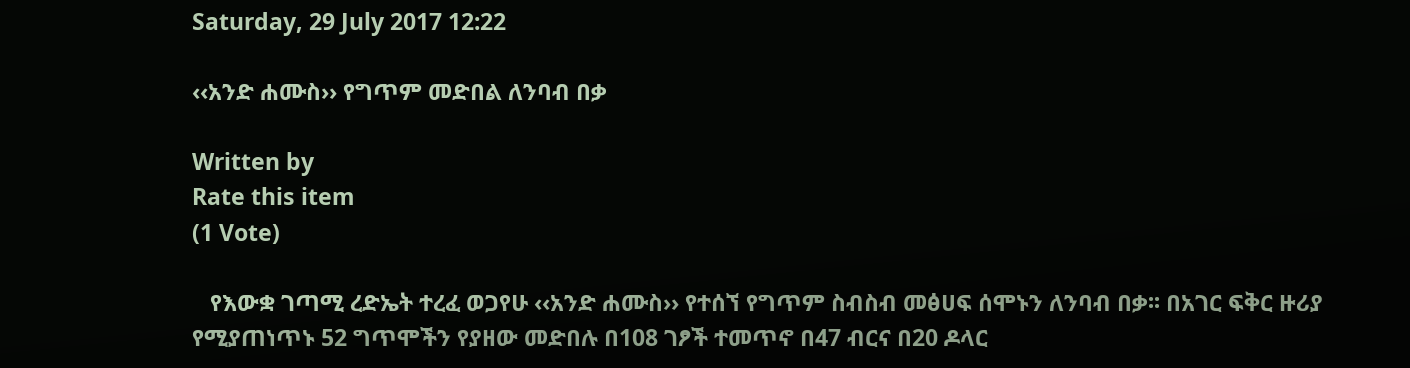Saturday, 29 July 2017 12:22

‹‹አንድ ሐሙስ›› የግጥም መድበል ለንባብ በቃ

Written by
Rate this item
(1 Vote)

   የእውቋ ገጣሚ ረድኤት ተረፈ ወጋየሁ ‹‹አንድ ሐሙስ›› የተሰኘ የግጥም ስብስብ መፅሀፍ ሰሞኑን ለንባብ በቃ፡፡ በአገር ፍቅር ዙሪያ የሚያጠነጥኑ 52 ግጥሞችን የያዘው መድበሉ በ108 ገፆች ተመጥኖ በ47 ብርና በ20 ዶላር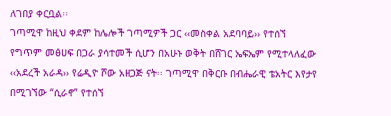ለገበያ ቀርቧል፡፡
ገጣሚዋ ከዚህ ቀደም ከሌሎች ገጣሚዎች ጋር ‹‹መስቀል አደባባይ›› የተሰኘ የግጥም መፅሀፍ በጋራ ያሳተመች ሲሆን በአሁኑ ወቅት በሸገር ኤፍኤም የሚተላለፈው ‹‹አደረች አራዳ›› የሬዲዮ ሾው አዘጋጅ ናት፡፡ ገጣሚዋ በቅርቡ በብሔራዊ ቴአትር እየታየ በሚገኘው “ሲራኖ” የተሰኘ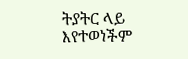ትያትር ላይ እየተወነችም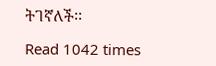ትገኛለች፡፡

Read 1042 times